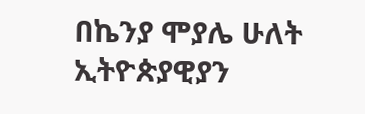በኬንያ ሞያሌ ሁለት ኢትዮጵያዊያን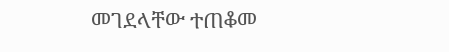መገደላቸው ተጠቆመ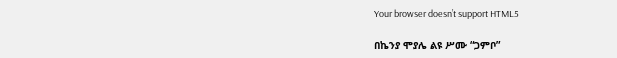Your browser doesn’t support HTML5

በኬንያ ሞያሌ ልዩ ሥሙ “ጋምቦ”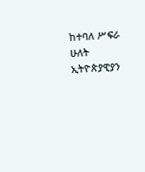ከተባለ ሥፍራ ሁለት ኢትዮጵያዊያን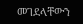መገደላቸውን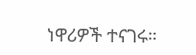ነዋሪዎች ተናገሩ።